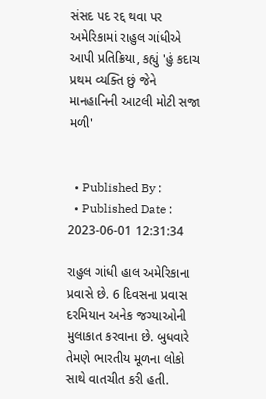સંસદ પદ રદ્દ થવા પર અમેરિકામાં રાહુલ ગાંધીએ આપી પ્રતિક્રિયા, કહ્યું 'હું કદાચ પ્રથમ વ્યક્તિ છું જેને માનહાનિની આટલી મોટી સજા મળી'


  • Published By :
  • Published Date : 2023-06-01 12:31:34

રાહુલ ગાંધી હાલ અમેરિકાના પ્રવાસે છે. 6 દિવસના પ્રવાસ દરમિયાન અનેક જગ્યાઓની મુલાકાત કરવાના છે. બુધવારે તેમણે ભારતીય મૂળના લોકો સાથે વાતચીત કરી હતી.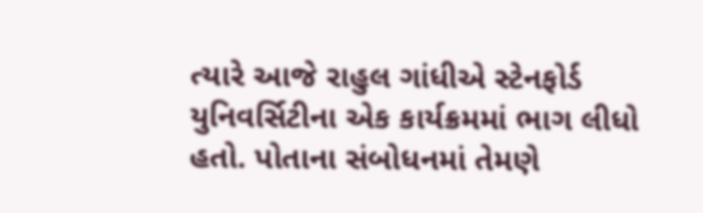ત્યારે આજે રાહુલ ગાંધીએ સ્ટેનફોર્ડ યુનિવર્સિટીના એક કાર્યક્રમમાં ભાગ લીધો હતો. પોતાના સંબોધનમાં તેમણે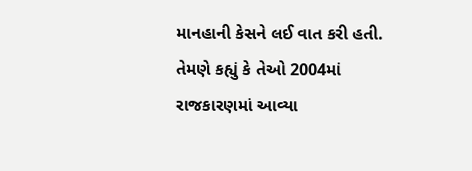માનહાની કેસને લઈ વાત કરી હતી. તેમણે કહ્યું કે તેઓ 2004માં રાજકારણમાં આવ્યા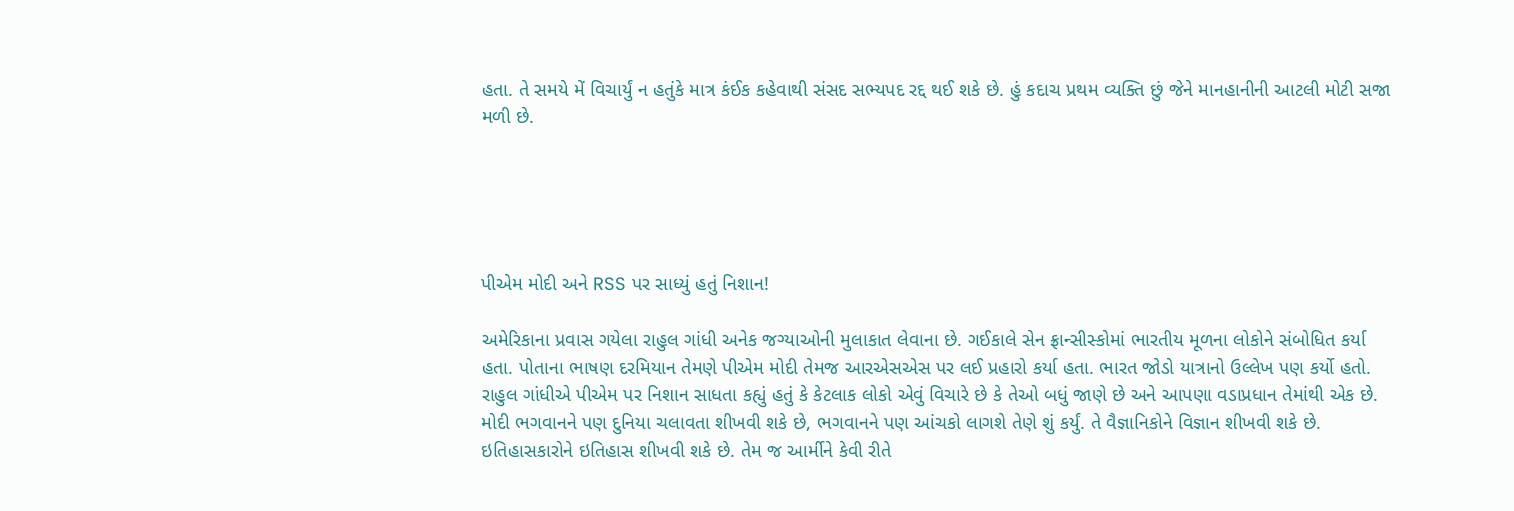હતા. તે સમયે મેં વિચાર્યું ન હતુંકે માત્ર કંઈક કહેવાથી સંસદ સભ્યપદ રદ્દ થઈ શકે છે. હું કદાચ પ્રથમ વ્યક્તિ છું જેને માનહાનીની આટલી મોટી સજા મળી છે.





પીએમ મોદી અને RSS પર સાધ્યું હતું નિશાન!

અમેરિકાના પ્રવાસ ગયેલા રાહુલ ગાંધી અનેક જગ્યાઓની મુલાકાત લેવાના છે. ગઈકાલે સેન ફ્રાન્સીસ્કોમાં ભારતીય મૂળના લોકોને સંબોધિત કર્યા હતા. પોતાના ભાષણ દરમિયાન તેમણે પીએમ મોદી તેમજ આરએસએસ પર લઈ પ્રહારો કર્યા હતા. ભારત જોડો યાત્રાનો ઉલ્લેખ પણ કર્યો હતો. રાહુલ ગાંધીએ પીએમ પર નિશાન સાધતા કહ્યું હતું કે કેટલાક લોકો એવું વિચારે છે કે તેઓ બધું જાણે છે અને આપણા વડાપ્રધાન તેમાંથી એક છે. મોદી ભગવાનને પણ દુનિયા ચલાવતા શીખવી શકે છે, ભગવાનને પણ આંચકો લાગશે તેણે શું કર્યું. તે વૈજ્ઞાનિકોને વિજ્ઞાન શીખવી શકે છે. ઇતિહાસકારોને ઇતિહાસ શીખવી શકે છે. તેમ જ આર્મીને કેવી રીતે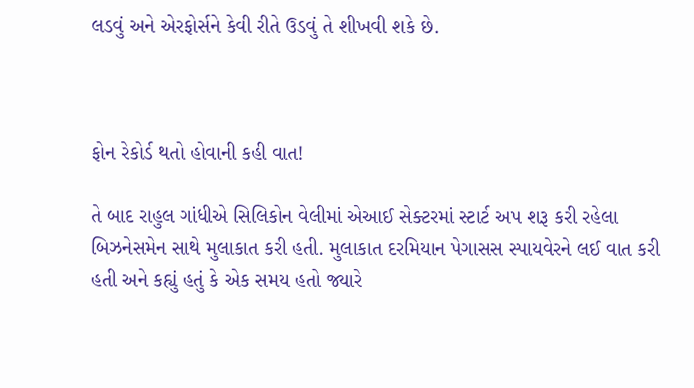લડવું અને એરફોર્સને કેવી રીતે ઉડવું તે શીખવી શકે છે.



ફોન રેકોર્ડ થતો હોવાની કહી વાત!

તે બાદ રાહુલ ગાંધીએ સિલિકોન વેલીમાં એઆઈ સેક્ટરમાં સ્ટાર્ટ અપ શરૂ કરી રહેલા બિઝનેસમેન સાથે મુલાકાત કરી હતી. મુલાકાત દરમિયાન પેગાસસ સ્પાયવેરને લઈ વાત કરી હતી અને કહ્યું હતું કે એક સમય હતો જ્યારે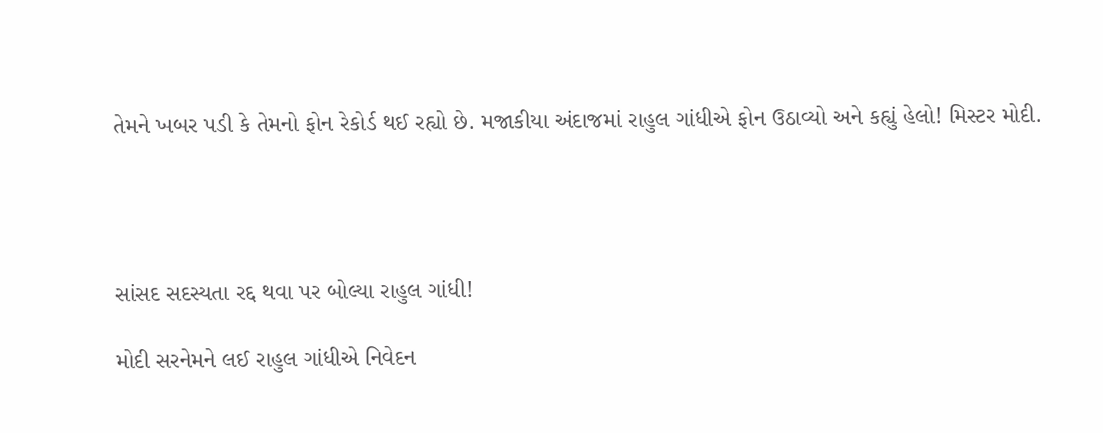તેમને ખબર પડી કે તેમનો ફોન રેકોર્ડ થઈ રહ્યો છે. મજાકીયા અંદાજમાં રાહુલ ગાંધીએ ફોન ઉઠાવ્યો અને કહ્યું હેલો! મિસ્ટર મોદી.




સાંસદ સદસ્યતા રદ્દ થવા પર બોલ્યા રાહુલ ગાંધી!

મોદી સરનેમને લઈ રાહુલ ગાંધીએ નિવેદન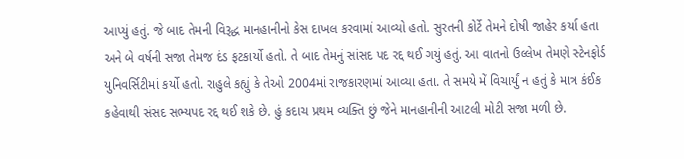આપ્યું હતું. જે બાદ તેમની વિરૂદ્ધ માનહાનીનો કેસ દાખલ કરવામાં આવ્યો હતો. સુરતની કોર્ટે તેમને દોષી જાહેર કર્યા હતા અને બે વર્ષની સજા તેમજ દંડ ફટકાર્યો હતો. તે બાદ તેમનું સાંસદ પદ રદ્દ થઈ ગયું હતું. આ વાતનો ઉલ્લેખ તેમણે સ્ટેનફોર્ડ યુનિવર્સિટીમાં કર્યો હતો. રાહુલે કહ્યું કે તેઓ 2004માં રાજકારણમાં આવ્યા હતા. તે સમયે મેં વિચાર્યું ન હતું કે માત્ર કંઈક કહેવાથી સંસદ સભ્યપદ રદ્દ થઈ શકે છે. હું કદાચ પ્રથમ વ્યક્તિ છું જેને માનહાનીની આટલી મોટી સજા મળી છે.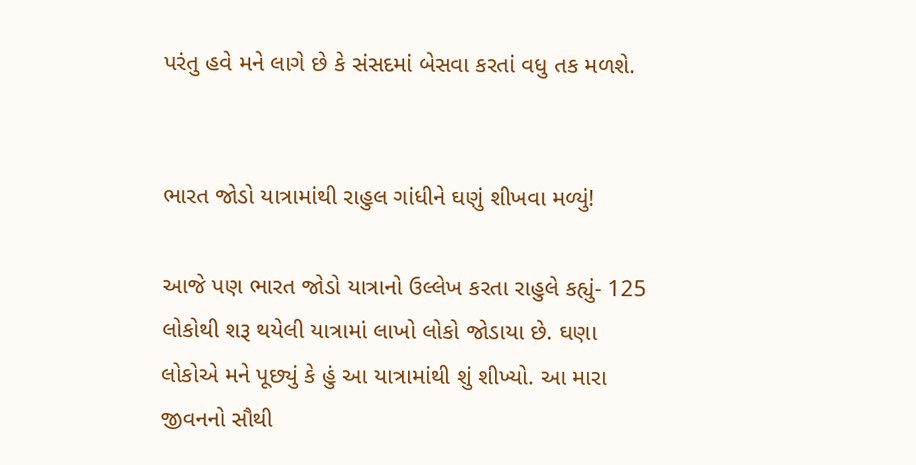પરંતુ હવે મને લાગે છે કે સંસદમાં બેસવા કરતાં વધુ તક મળશે.


ભારત જોડો યાત્રામાંથી રાહુલ ગાંધીને ઘણું શીખવા મળ્યું!

આજે પણ ભારત જોડો યાત્રાનો ઉલ્લેખ કરતા રાહુલે કહ્યું- 125 લોકોથી શરૂ થયેલી યાત્રામાં લાખો લોકો જોડાયા છે. ઘણા લોકોએ મને પૂછ્યું કે હું આ યાત્રામાંથી શું શીખ્યો. આ મારા જીવનનો સૌથી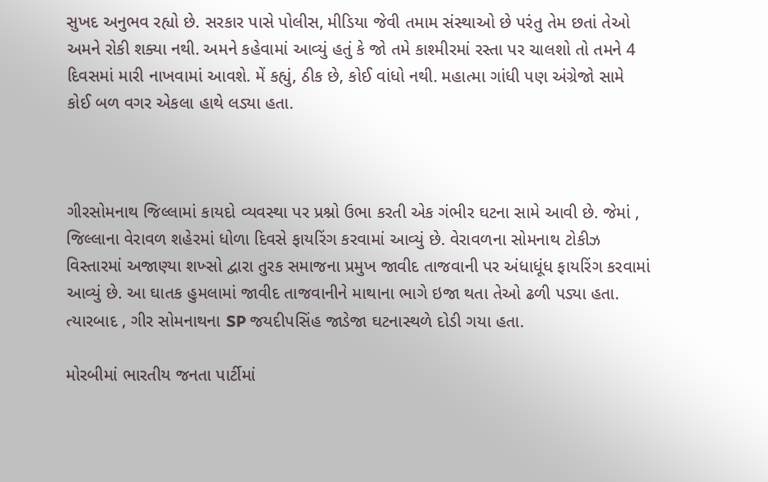સુખદ અનુભવ રહ્યો છે. સરકાર પાસે પોલીસ, મીડિયા જેવી તમામ સંસ્થાઓ છે પરંતુ તેમ છતાં તેઓ અમને રોકી શક્યા નથી. અમને કહેવામાં આવ્યું હતું કે જો તમે કાશ્મીરમાં રસ્તા પર ચાલશો તો તમને 4 દિવસમાં મારી નાખવામાં આવશે. મેં કહ્યું, ઠીક છે, કોઈ વાંધો નથી. મહાત્મા ગાંધી પણ અંગ્રેજો સામે કોઈ બળ વગર એકલા હાથે લડ્યા હતા.



ગીરસોમનાથ જિલ્લામાં કાયદો વ્યવસ્થા પર પ્રશ્નો ઉભા કરતી એક ગંભીર ઘટના સામે આવી છે. જેમાં , જિલ્લાના વેરાવળ શહેરમાં ધોળા દિવસે ફાયરિંગ કરવામાં આવ્યું છે. વેરાવળના સોમનાથ ટોકીઝ વિસ્તારમાં અજાણ્યા શખ્સો દ્વારા તુરક સમાજના પ્રમુખ જાવીદ તાજવાની પર અંધાધૂંધ ફાયરિંગ કરવામાં આવ્યું છે. આ ઘાતક હુમલામાં જાવીદ તાજવાનીને માથાના ભાગે ઇજા થતા તેઓ ઢળી પડ્યા હતા. ત્યારબાદ , ગીર સોમનાથના SP જયદીપસિંહ જાડેજા ઘટનાસ્થળે દોડી ગયા હતા.

મોરબીમાં ભારતીય જનતા પાર્ટીમાં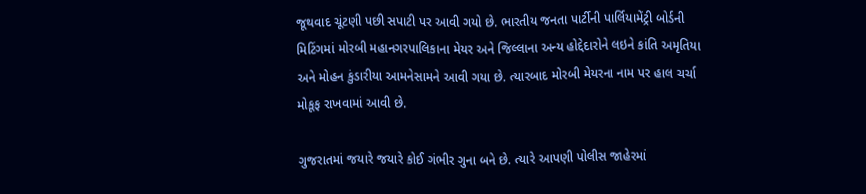જૂથવાદ ચૂંટણી પછી સપાટી પર આવી ગયો છે. ભારતીય જનતા પાર્ટીની પાર્લિયામેંટ્રી બોર્ડની મિટિંગમાં મોરબી મહાનગરપાલિકાના મેયર અને જિલ્લાના અન્ય હોદ્દેદારોને લઇને કાંતિ અમૃતિયા અને મોહન કુંડારીયા આમનેસામને આવી ગયા છે. ત્યારબાદ મોરબી મેયરના નામ પર હાલ ચર્ચા મોકૂફ રાખવામાં આવી છે.

ગુજરાતમાં જયારે જયારે કોઈ ગંભીર ગુના બને છે. ત્યારે આપણી પોલીસ જાહેરમાં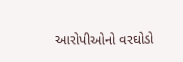આરોપીઓનો વરઘોડો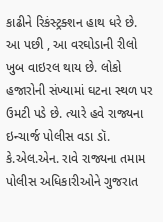કાઢીને રિકંસ્ટ્રક્શન હાથ ધરે છે. આ પછી , આ વરઘોડાની રીલો ખુબ વાઇરલ થાય છે. લોકો હજારોની સંખ્યામાં ઘટના સ્થળ પર ઉમટી પડે છે. ત્યારે હવે રાજ્યના ઇન્ચાર્જ પોલીસ વડા ડૉ. કે.એલ.એન. રાવે રાજ્યના તમામ પોલીસ અધિકારીઓને ગુજરાત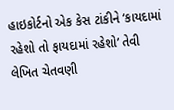હાઇકોર્ટનો એક કેસ ટાંકીને ‘કાયદામાં રહેશો તો ફાયદામાં રહેશો’ તેવી લેખિત ચેતવણી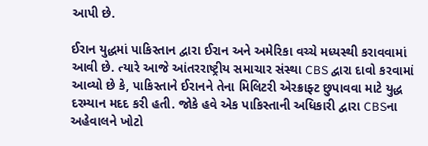આપી છે.

ઈરાન યુદ્ધમાં પાકિસ્તાન દ્વારા ઈરાન અને અમેરિકા વચ્ચે મધ્યસ્થી કરાવવામાં આવી છે. ત્યારે આજે આંતરરાષ્ટ્રીય સમાચાર સંસ્થા CBS દ્વારા દાવો કરવામાં આવ્યો છે કે, પાકિસ્તાને ઈરાનને તેના મિલિટરી એરક્રાફ્ટ છુપાવવા માટે યુદ્ધ દરમ્યાન મદદ કરી હતી. જોકે હવે એક પાકિસ્તાની અધિકારી દ્વારા CBSના અહેવાલને ખોટો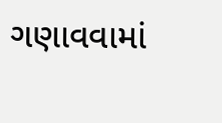ગણાવવામાં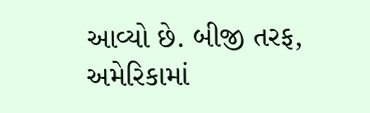આવ્યો છે. બીજી તરફ, અમેરિકામાં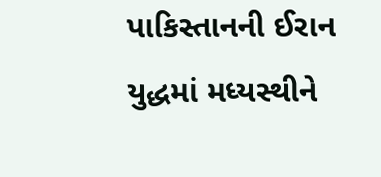પાકિસ્તાનની ઈરાન યુદ્ધમાં મધ્યસ્થીને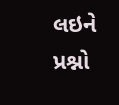લઇને પ્રશ્નો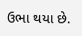ઉભા થયા છે.